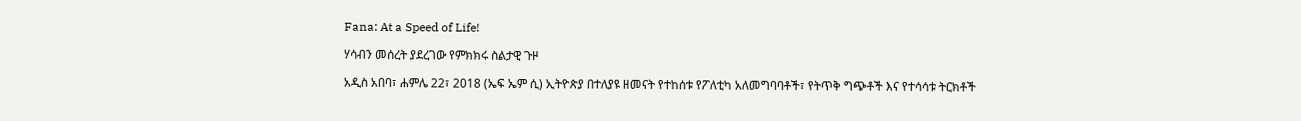Fana: At a Speed of Life!

ሃሳብን መሰረት ያደረገው የምክክሩ ስልታዊ ጉዞ

አዲስ አበባ፣ ሐምሌ 22፣ 2018 (ኤፍ ኤም ሲ) ኢትዮጵያ በተለያዩ ዘመናት የተከሰቱ የፖለቲካ አለመግባባቶች፣ የትጥቅ ግጭቶች እና የተሳሳቱ ትርክቶች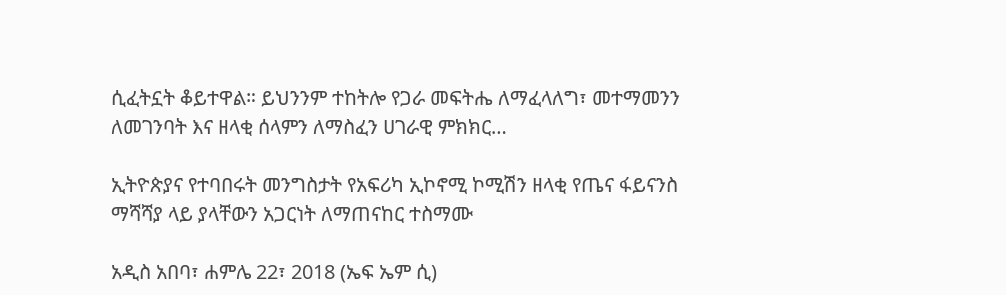ሲፈትኗት ቆይተዋል። ይህንንም ተከትሎ የጋራ መፍትሔ ለማፈላለግ፣ መተማመንን ለመገንባት እና ዘላቂ ሰላምን ለማስፈን ሀገራዊ ምክክር…

ኢትዮጵያና የተባበሩት መንግስታት የአፍሪካ ኢኮኖሚ ኮሚሽን ዘላቂ የጤና ፋይናንስ ማሻሻያ ላይ ያላቸውን አጋርነት ለማጠናከር ተስማሙ

አዲስ አበባ፣ ሐምሌ 22፣ 2018 (ኤፍ ኤም ሲ)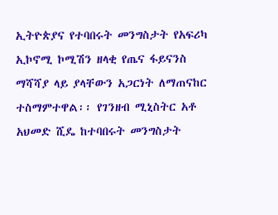ኢትዮጵያና የተባበሩት መንግስታት የአፍሪካ ኢኮኖሚ ኮሚሽን ዘላቂ የጤና ፋይናንስ ማሻሻያ ላይ ያላቸውን አጋርነት ለማጠናከር ተስማምተዋል፡፡ የገንዘብ ሚኒስትር አቶ አህመድ ሺዴ ከተባበሩት መንግስታት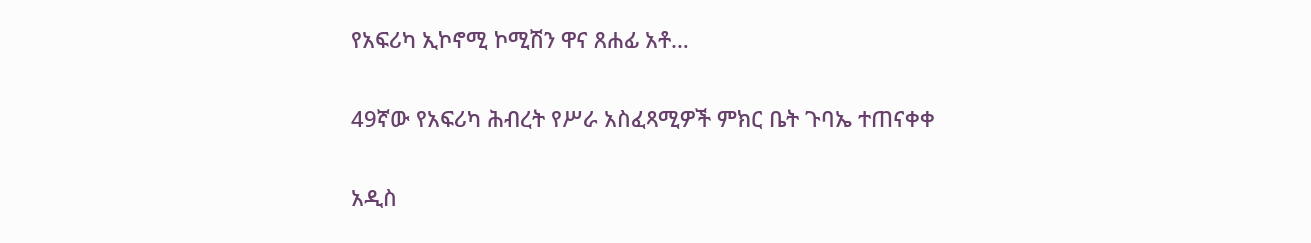የአፍሪካ ኢኮኖሚ ኮሚሽን ዋና ጸሐፊ አቶ…

49ኛው የአፍሪካ ሕብረት የሥራ አስፈጻሚዎች ምክር ቤት ጉባኤ ተጠናቀቀ

አዲስ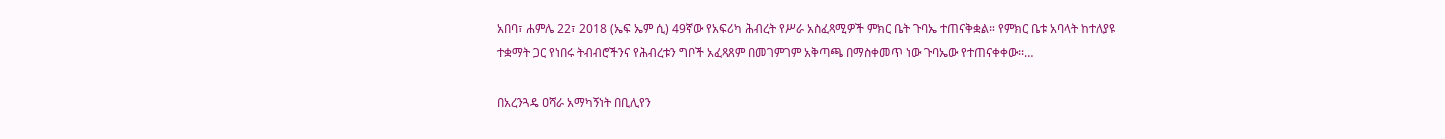አበባ፣ ሐምሌ 22፣ 2018 (ኤፍ ኤም ሲ) 49ኛው የአፍሪካ ሕብረት የሥራ አስፈጻሚዎች ምክር ቤት ጉባኤ ተጠናቅቋል። የምክር ቤቱ አባላት ከተለያዩ ተቋማት ጋር የነበሩ ትብብሮችንና የሕብረቱን ግቦች አፈጻጸም በመገምገም አቅጣጫ በማስቀመጥ ነው ጉባኤው የተጠናቀቀው፡፡…

በአረንጓዴ ዐሻራ አማካኝነት በቢሊየን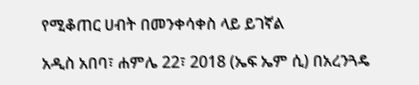የሚቆጠር ሀብት በመንቀሳቀስ ላይ ይገኛል

አዲስ አበባ፣ ሐምሌ 22፣ 2018 (ኤፍ ኤም ሲ) በአረንጓዴ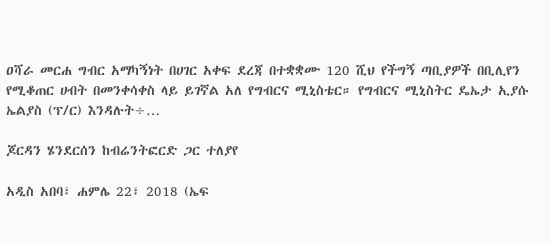ዐሻራ መርሐ ግብር አማካኝነት በሀገር አቀፍ ደረጃ በተቋቋሙ 120 ሺህ የችግኝ ጣቢያዎች በቢሊየን የሚቆጠር ሀብት በመንቀሳቀስ ላይ ይገኛል አለ የግብርና ሚኒስቴር። የግብርና ሚኒስትር ዴኤታ ኢያሱ ኤልያስ (ፕ/ር) እንዳሉት÷…

ጆርዳን ሄንደርሰን ከብሬንትፎርድ ጋር ተለያየ

አዲስ አበባ፣ ሐምሌ 22፣ 2018 (ኤፍ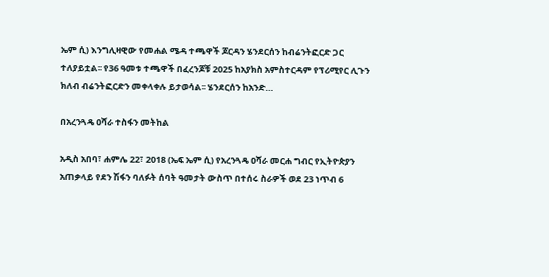ኤም ሲ) እንግሊዛዊው የመሐል ሜዳ ተጫዋች ጆርዳን ሄንደርሰን ከብሬንትፎርድ ጋር ተለያይቷል፡፡ የ36 ዓመቱ ተጫዋች በፈረንጆቹ 2025 ከአያክስ አምስተርዳም የፕሪሚየር ሊጉን ክለብ ብሬንትፎርድን መቀላቀሉ ይታወሳል፡፡ ሄንደርሰን ከአንድ…

በአረንጓዴ ዐሻራ ተስፋን መትከል

አዲስ አበባ፣ ሐምሌ 22፣ 2018 (ኤፍ ኤም ሲ) የአረንጓዴ ዐሻራ መርሐ ግብር የኢትዮጵያን አጠቃላይ የደን ሽፋን ባለፉት ሰባት ዓመታት ውስጥ በተሰሩ ስራዎች ወደ 23 ነጥብ 6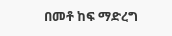በመቶ ከፍ ማድረግ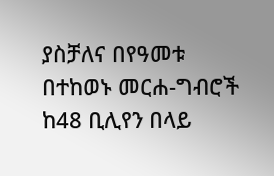ያስቻለና በየዓመቱ በተከወኑ መርሐ-ግብሮች ከ48 ቢሊየን በላይ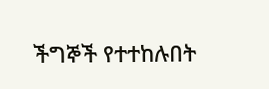ችግኞች የተተከሉበት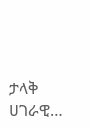ታላቅ ሀገራዊ…